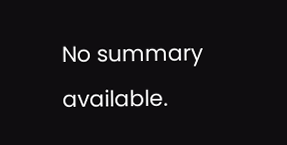No summary available.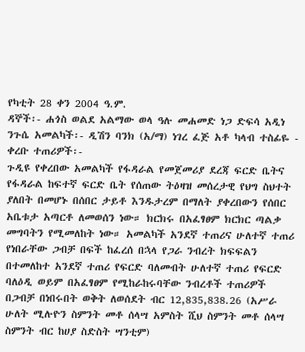የካቲት 28 ቀን 2004 ዓ.ም.
ዳኞች፡- ሐጎስ ወልደ አልማው ወላ ዓሉ መሐመድ ነጋ ድፍሳ አዲነ ንጉሴ አመልካች፡- ዲሽን ባንክ (አ/ማ) ነገረ ፈጅ አቶ ካላብ ተስፊዬ - ቀረቡ ተጠሪዎች፡-
ጉዲዩ የቀረበው አመልካች የፋዳራል የመጀመሪያ ደረጃ ፍርድ ቤትና የፋዳራል ከፍተኛ ፍርድ ቤት የሰጠው ትዕዛዝ መሰረታዊ የህግ ስህተት ያለበት በመሆኑ በሰበር ታይቶ እንዱታረም በማለት ያቀረበውን የሰበር አቤቱታ አጣርቶ ለመወሰን ነው። ክርክሩ በአፈፃፀም ክርክር ጣልቃ መግባትን የሚመለከት ነው። አመልካች አንደኛ ተጠሪና ሁለተኛ ተጠሪ የነበራቸው ጋብቻ በፍች ከፈረሰ በኋላ የጋራ ንብረት ክፍፍልን በተመለከተ አንደኛ ተጠሪ የፍርድ ባለመብት ሁለተኛ ተጠሪ የፍርድ ባለዕዲ ወይም በአፈፃፀም የሚከራከሩባቸው ንብረቶች ተጠሪዎች በጋብቻ በነበሩበት ወቅት ለወሰደት ብር 12,835,838.26 (አሥራ ሁለት ሚሉዮን ስምንት መቶ ሰላሣ አምስት ሺህ ስምንት መቶ ሰላሣ ስምንት ብር ከሀያ ስድስት ሣንቲም)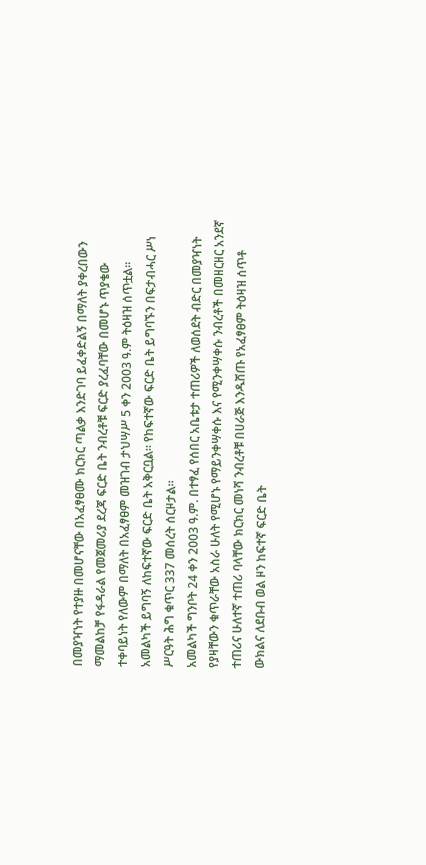በመያዣነት የተያዙ በመሆናቸው በአፈፃፀሙ ክርክር ጣልቃ እንድገባ ይፈቀድልኝ በማለት ያቀረበውን ማመልከቻ የፋዳራል የመጀመሪያ ደረጃ ፍርድ ቤት ንብረቶቹ ፍርድ ያረፈባቸው በመሆኑ ጥያቄው ተቀባይነት የለውም በማለት በአፈፃፀም መዝገብ ታህሣሥ 5 ቀን 2003 ዓ.ም ትዕዛዝ ሰጥቷል።
አመልካች ይግባኝ ለከፍተኛው ፍርድ ቤት አቅርቧል። የከፍተኛው ፍርድ ቤት ይግባኙን በፍታብሓር ሥነ ሥርዓት ሕግ ቁጥር 337 መሰረት ሰርዞታል።
አመልካች ግንቦት 24 ቀን 2003 ዓ.ም. በተፃፈ የሰበር አቤቱታ ተጠሪዎች ለወሰደት ብድር በመያዣነት የያዛቸውን ቁጥራቸው አስራ ሁለት የሚሆኑ የማይንቀሣቀሱ እና የሚንቀሣቀሱ ንብረቶች በመዘርዘር አንደኛ ተጠሪና ሁለተኛ ተጠሪ ባላቸው ክርክር መነሻ ንብረቶቹ በሀራጅ እንዱሸጡ የአፈፃፀም ትዕዛዝ ሰጥቶ ውክልና ለደቡብ ወል ዞን ከፍተኛ ፍርድ ቤት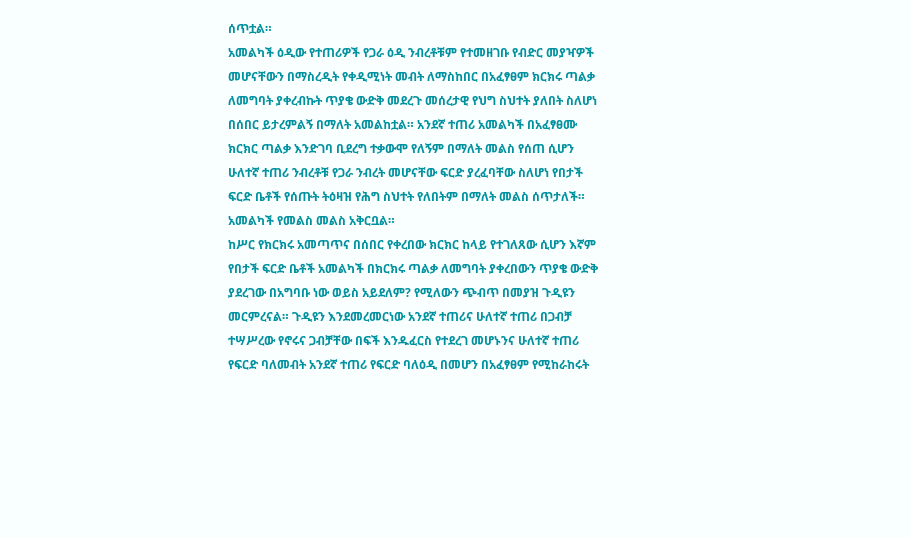ሰጥቷል።
አመልካች ዕዲው የተጠሪዎች የጋራ ዕዲ ንብረቶቹም የተመዘገቡ የብድር መያዣዎች መሆናቸውን በማስረዲት የቀዲሚነት መብት ለማስከበር በአፈፃፀም ክርክሩ ጣልቃ ለመግባት ያቀረብኩት ጥያቄ ውድቅ መደረጉ መሰረታዊ የህግ ስህተት ያለበት ስለሆነ በሰበር ይታረምልኝ በማለት አመልከቷል። አንደኛ ተጠሪ አመልካች በአፈፃፀሙ ክርክር ጣልቃ እንድገባ ቢደረግ ተቃውሞ የለኝም በማለት መልስ የሰጠ ሲሆን ሁለተኛ ተጠሪ ንብረቶቹ የጋራ ንብረት መሆናቸው ፍርድ ያረፈባቸው ስለሆነ የበታች ፍርድ ቤቶች የሰጡት ትዕዛዝ የሕግ ስህተት የለበትም በማለት መልስ ሰጥታለች። አመልካች የመልስ መልስ አቅርቧል።
ከሥር የክርክሩ አመጣጥና በሰበር የቀረበው ክርክር ከላይ የተገለጸው ሲሆን እኛም የበታች ፍርድ ቤቶች አመልካች በክርክሩ ጣልቃ ለመግባት ያቀረበውን ጥያቄ ውድቅ ያደረገው በአግባቡ ነው ወይስ አይደለም? የሚለውን ጭብጥ በመያዝ ጉዲዩን መርምረናል። ጉዲዩን እንደመረመርነው አንደኛ ተጠሪና ሁለተኛ ተጠሪ በጋብቻ ተሣሥረው የኖሩና ጋብቻቸው በፍች እንዱፈርስ የተደረገ መሆኑንና ሁለተኛ ተጠሪ የፍርድ ባለመብት አንደኛ ተጠሪ የፍርድ ባለዕዲ በመሆን በአፈፃፀም የሚከራከሩት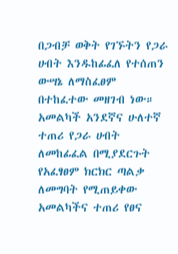በጋብቻ ወቅት የገኙትን የጋራ ሀብት እንዱከፊፈለ የተሰጠን ውሣኔ ለማስፈፀም በተከፈተው መዘገብ ነው።
አመልካች አንደኛና ሁለተኛ ተጠሪ የጋራ ሀብት ለመከፊፈል በሚያደርጉት የአፈፃፀም ክርክር ጣልቃ ለመግባት የሚጠይቀው አመልካችና ተጠሪ የፀና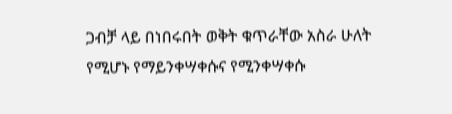ጋብቻ ላይ በነበሩበት ወቅት ቁጥራቸው አስራ ሁለት የሚሆኑ የማይንቀሣቀሱና የሚንቀሣቀሱ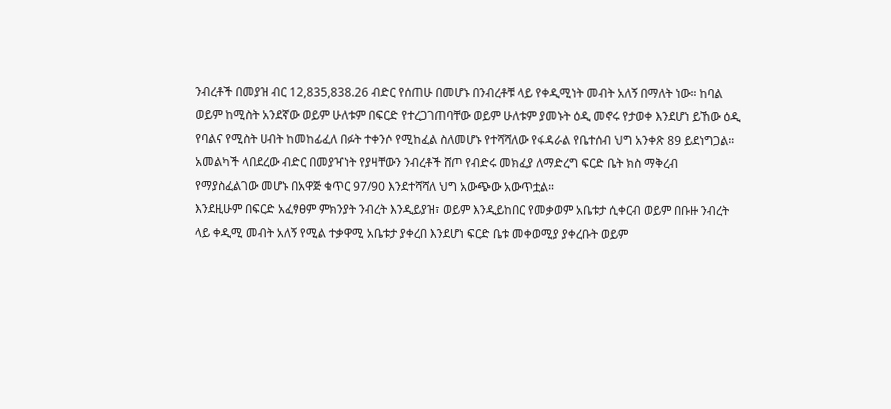ንብረቶች በመያዝ ብር 12,835,838.26 ብድር የሰጠሁ በመሆኑ በንብረቶቹ ላይ የቀዲሚነት መብት አለኝ በማለት ነው። ከባል ወይም ከሚስት አንደኛው ወይም ሁለቱም በፍርድ የተረጋገጠባቸው ወይም ሁለቱም ያመኑት ዕዲ መኖሩ የታወቀ እንደሆነ ይኸው ዕዲ የባልና የሚስት ሀብት ከመከፊፈለ በፉት ተቀንሶ የሚከፈል ስለመሆኑ የተሻሻለው የፋዳራል የቤተሰብ ህግ አንቀጽ 89 ይደነግጋል። አመልካች ላበደረው ብድር በመያዣነት የያዛቸውን ንብረቶች ሸጦ የብድሩ መክፈያ ለማድረግ ፍርድ ቤት ክስ ማቅረብ የማያስፈልገው መሆኑ በአዋጅ ቁጥር 97/90 እንደተሻሻለ ህግ አውጭው አውጥቷል።
እንደዚሁም በፍርድ አፈፃፀም ምክንያት ንብረት እንዲይያዝ፣ ወይም እንዲይከበር የመቃወም አቤቱታ ሲቀርብ ወይም በቡዙ ንብረት ላይ ቀዲሚ መብት አለኝ የሚል ተቃዋሚ አቤቱታ ያቀረበ እንደሆነ ፍርድ ቤቱ መቀወሚያ ያቀረቡት ወይም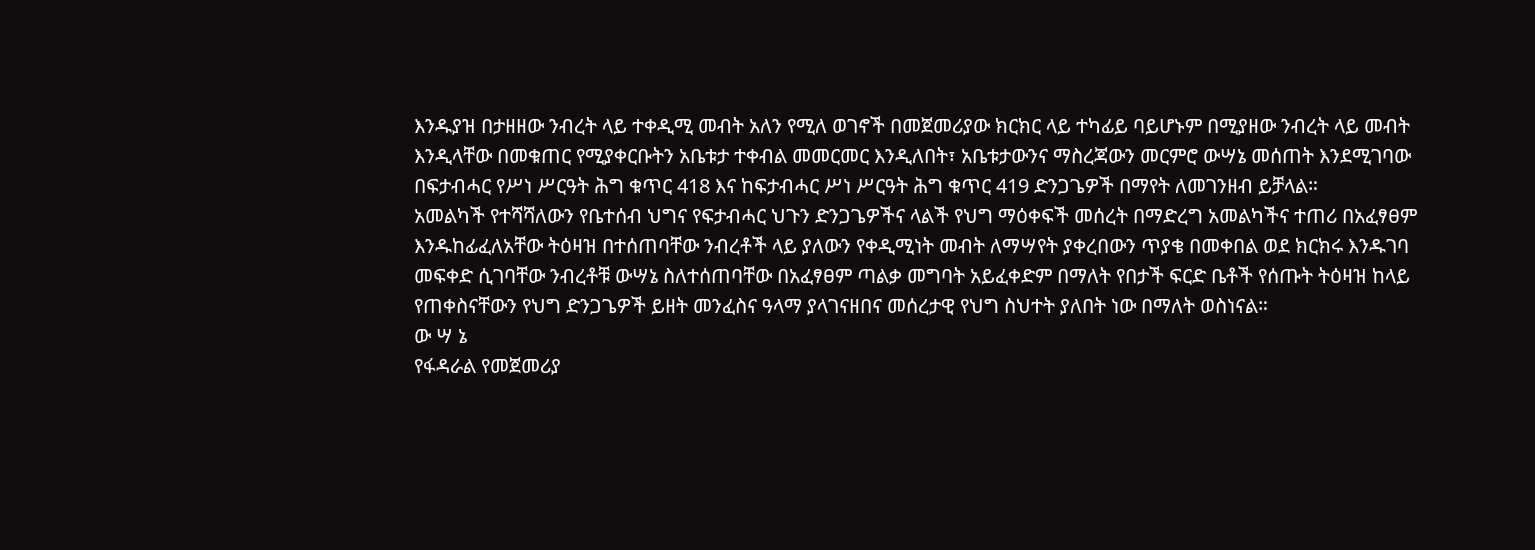እንዱያዝ በታዘዘው ንብረት ላይ ተቀዲሚ መብት አለን የሚለ ወገኖች በመጀመሪያው ክርክር ላይ ተካፊይ ባይሆኑም በሚያዘው ንብረት ላይ መብት እንዲላቸው በመቁጠር የሚያቀርቡትን አቤቱታ ተቀብል መመርመር እንዲለበት፣ አቤቱታውንና ማስረጃውን መርምሮ ውሣኔ መሰጠት እንደሚገባው በፍታብሓር የሥነ ሥርዓት ሕግ ቁጥር 418 እና ከፍታብሓር ሥነ ሥርዓት ሕግ ቁጥር 419 ድንጋጌዎች በማየት ለመገንዘብ ይቻላል።
አመልካች የተሻሻለውን የቤተሰብ ህግና የፍታብሓር ህጉን ድንጋጌዎችና ላልች የህግ ማዕቀፍች መሰረት በማድረግ አመልካችና ተጠሪ በአፈፃፀም እንዱከፊፈለአቸው ትዕዛዝ በተሰጠባቸው ንብረቶች ላይ ያለውን የቀዲሚነት መብት ለማሣየት ያቀረበውን ጥያቄ በመቀበል ወደ ክርክሩ እንዱገባ መፍቀድ ሲገባቸው ንብረቶቹ ውሣኔ ስለተሰጠባቸው በአፈፃፀም ጣልቃ መግባት አይፈቀድም በማለት የበታች ፍርድ ቤቶች የሰጡት ትዕዛዝ ከላይ የጠቀስናቸውን የህግ ድንጋጌዎች ይዘት መንፈስና ዓላማ ያላገናዘበና መሰረታዊ የህግ ስህተት ያለበት ነው በማለት ወስነናል።
ው ሣ ኔ
የፋዳራል የመጀመሪያ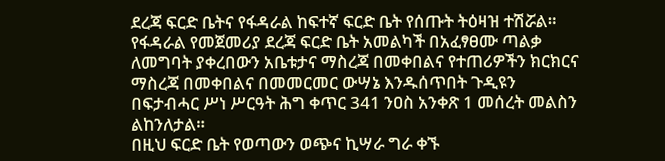ደረጃ ፍርድ ቤትና የፋዳራል ከፍተኛ ፍርድ ቤት የሰጡት ትዕዛዝ ተሽሯል።
የፋዳራል የመጀመሪያ ደረጃ ፍርድ ቤት አመልካች በአፈፃፀሙ ጣልቃ ለመግባት ያቀረበውን አቤቱታና ማስረጃ በመቀበልና የተጠሪዎችን ክርክርና ማስረጃ በመቀበልና በመመርመር ውሣኔ እንዱሰጥበት ጉዲዩን በፍታብሓር ሥነ ሥርዓት ሕግ ቀጥር 341 ንዐስ አንቀጽ 1 መሰረት መልስን ልከንለታል።
በዚህ ፍርድ ቤት የወጣውን ወጭና ኪሣራ ግራ ቀኙ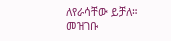ለየራሳቸው ይቻለ።
መዝገቡ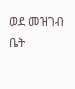ወደ መዝገብ ቤት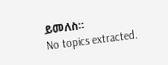ይመለስ።
No topics extracted.